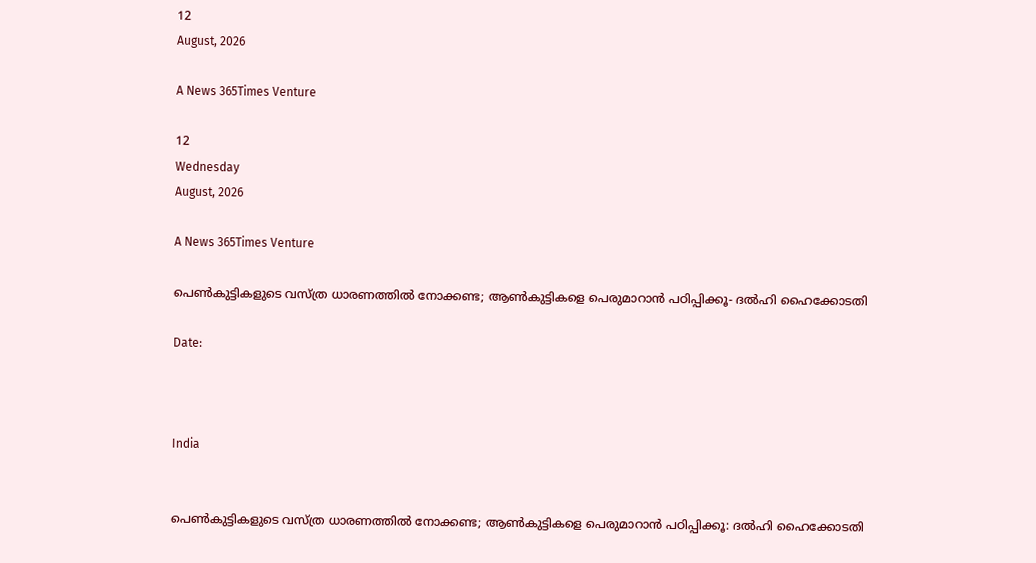12
August, 2026

A News 365Times Venture

12
Wednesday
August, 2026

A News 365Times Venture

പെണ്‍കുട്ടികളുടെ വസ്ത്ര ധാരണത്തില്‍ നോക്കണ്ട; ആണ്‍കുട്ടികളെ പെരുമാറാന്‍ പഠിപ്പിക്കൂ- ദല്‍ഹി ഹൈക്കോടതി

Date:



India


പെണ്‍കുട്ടികളുടെ വസ്ത്ര ധാരണത്തില്‍ നോക്കണ്ട; ആണ്‍കുട്ടികളെ പെരുമാറാന്‍ പഠിപ്പിക്കൂ: ദല്‍ഹി ഹൈക്കോടതി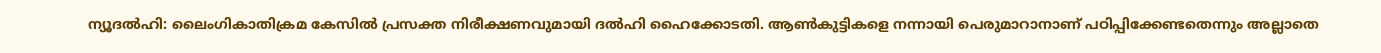ന്യൂദല്‍ഹി: ലൈംഗികാതിക്രമ കേസില്‍ പ്രസക്ത നിരീക്ഷണവുമായി ദല്‍ഹി ഹൈക്കോടതി. ആണ്‍കുട്ടികളെ നന്നായി പെരുമാറാനാണ് പഠിപ്പിക്കേണ്ടതെന്നും അല്ലാതെ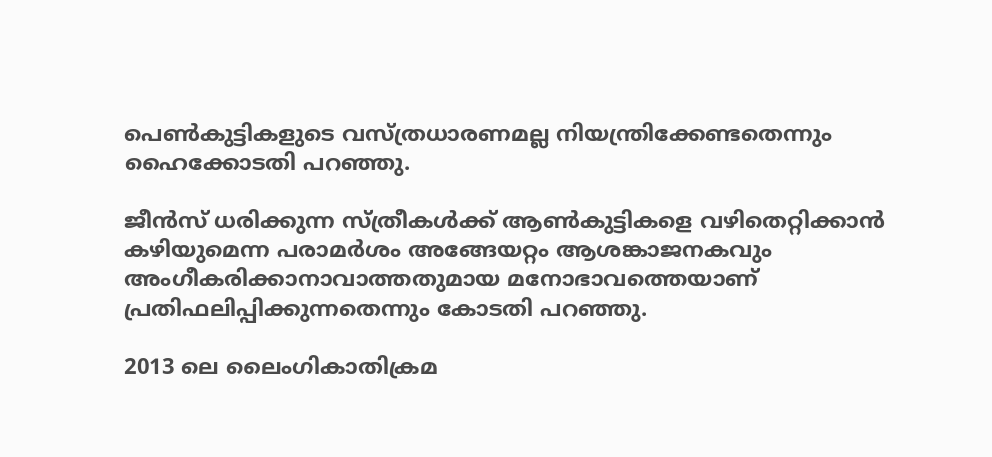പെണ്‍കുട്ടികളുടെ വസ്ത്രധാരണമല്ല നിയന്ത്രിക്കേണ്ടതെന്നും ഹൈക്കോടതി പറഞ്ഞു.

ജീന്‍സ് ധരിക്കുന്ന സ്ത്രീകള്‍ക്ക് ആണ്‍കുട്ടികളെ വഴിതെറ്റിക്കാന്‍ കഴിയുമെന്ന പരാമര്‍ശം അങ്ങേയറ്റം ആശങ്കാജനകവും അംഗീകരിക്കാനാവാത്തതുമായ മനോഭാവത്തെയാണ് പ്രതിഫലിപ്പിക്കുന്നതെന്നും കോടതി പറഞ്ഞു.

2013 ലെ ലൈംഗികാതിക്രമ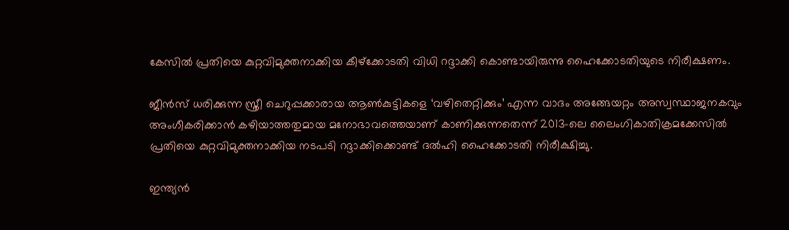കേസില്‍ പ്രതിയെ കുറ്റവിമുക്തനാക്കിയ കീഴ്‌ക്കോടതി വിധി റദ്ദാക്കി കൊണ്ടായിരുന്നു ഹൈക്കോടതിയുടെ നിരീക്ഷണം.

ജീന്‍സ് ധരിക്കുന്ന സ്ത്രീ ചെറുപ്പക്കാരായ ആണ്‍കുട്ടികളെ ‘വഴിതെറ്റിക്കും’ എന്ന വാദം അങ്ങേയറ്റം അസ്വസ്ഥാജനകവും അംഗീകരിക്കാന്‍ കഴിയാത്തതുമായ മനോഭാവത്തെയാണ് കാണിക്കുന്നതെന്ന് 2013-ലെ ലൈംഗികാതിക്രമക്കേസില്‍ പ്രതിയെ കുറ്റവിമുക്തനാക്കിയ നടപടി റദ്ദാക്കിക്കൊണ്ട് ദല്‍ഹി ഹൈക്കോടതി നിരീക്ഷിച്ചു.

ഇന്ത്യന്‍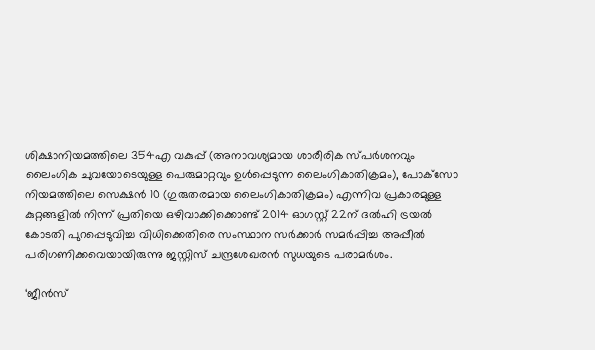ശിക്ഷാനിയമത്തിലെ 354എ വകുപ്പ് (അനാവശ്യമായ ശാരീരിക സ്പര്‍ശനവും ലൈംഗിക ചുവയോടെയുള്ള പെരുമാറ്റവും ഉള്‍പ്പെടുന്ന ലൈംഗികാതിക്രമം), പോക്‌സോ നിയമത്തിലെ സെക്ഷന്‍ 10 (ഗുരുതരമായ ലൈംഗികാതിക്രമം) എന്നിവ പ്രകാരമുള്ള കുറ്റങ്ങളില്‍ നിന്ന് പ്രതിയെ ഒഴിവാക്കിക്കൊണ്ട് 2014 ഓഗസ്റ്റ് 22ന് ദല്‍ഹി ട്രയല്‍ കോടതി പുറപ്പെടുവിച്ച വിധിക്കെതിരെ സംസ്ഥാന സര്‍ക്കാര്‍ സമര്‍പ്പിച്ച അപ്പീല്‍ പരിഗണിക്കവെയായിരുന്നു ജസ്റ്റിസ് ചന്ദ്രശേഖരന്‍ സുധയുടെ പരാമര്‍ശം.

‘ജീന്‍സ്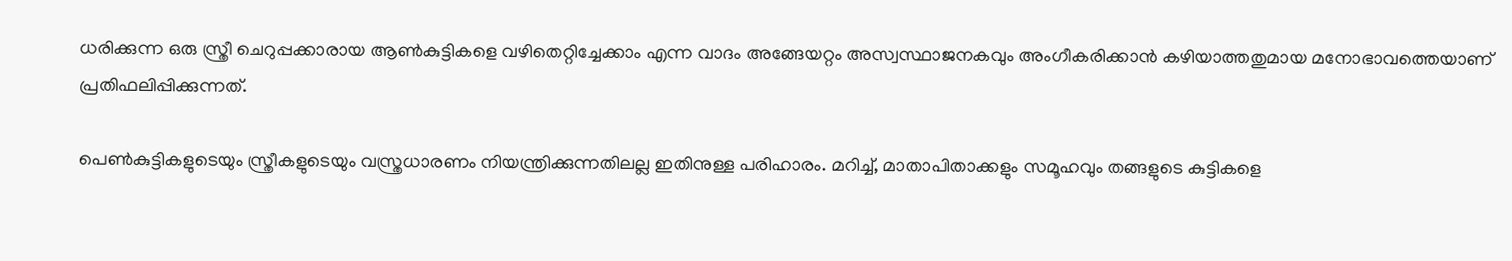ധരിക്കുന്ന ഒരു സ്ത്രീ ചെറുപ്പക്കാരായ ആണ്‍കുട്ടികളെ വഴിതെറ്റിച്ചേക്കാം എന്ന വാദം അങ്ങേയറ്റം അസ്വസ്ഥാജനകവും അംഗീകരിക്കാന്‍ കഴിയാത്തതുമായ മനോഭാവത്തെയാണ് പ്രതിഫലിപ്പിക്കുന്നത്.

പെണ്‍കുട്ടികളുടെയും സ്ത്രീകളുടെയും വസ്ത്രധാരണം നിയന്ത്രിക്കുന്നതിലല്ല ഇതിനുള്ള പരിഹാരം. മറിച്ച്, മാതാപിതാക്കളും സമൂഹവും തങ്ങളുടെ കുട്ടികളെ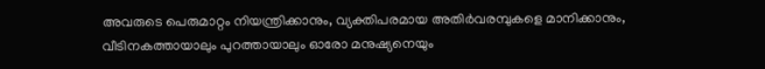അവരുടെ പെരുമാറ്റം നിയന്ത്രിക്കാനും, വ്യക്തിപരമായ അതിര്‍വരമ്പുകളെ മാനിക്കാനും, വീടിനകത്തായാലും പുറത്തായാലും ഓരോ മനുഷ്യനെയും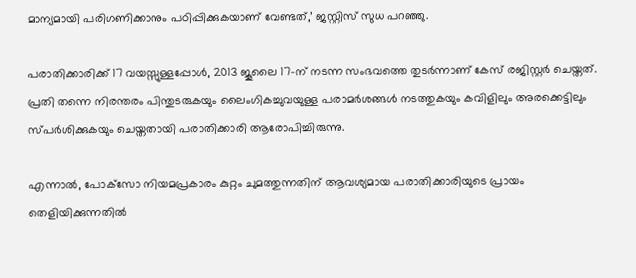മാന്യമായി പരിഗണിക്കാനും പഠിപ്പിക്കുകയാണ് വേണ്ടത്,’ ജസ്റ്റിസ് സുധ പറഞ്ഞു.

പരാതിക്കാരിക്ക് 17 വയസ്സുള്ളപ്പോള്‍, 2013 ജൂലൈ 17-ന് നടന്ന സംഭവത്തെ തുടര്‍ന്നാണ് കേസ് രജിസ്റ്റര്‍ ചെയ്തത്. പ്രതി തന്നെ നിരന്തരം പിന്തുടരുകയും ലൈംഗികച്ചുവയുള്ള പരാമര്‍ശങ്ങള്‍ നടത്തുകയും കവിളിലും അരക്കെട്ടിലും സ്പര്‍ശിക്കുകയും ചെയ്തതായി പരാതിക്കാരി ആരോപിച്ചിരുന്നു.

എന്നാല്‍, പോക്‌സോ നിയമപ്രകാരം കുറ്റം ചുമത്തുന്നതിന് ആവശ്യമായ പരാതിക്കാരിയുടെ പ്രായം തെളിയിക്കുന്നതില്‍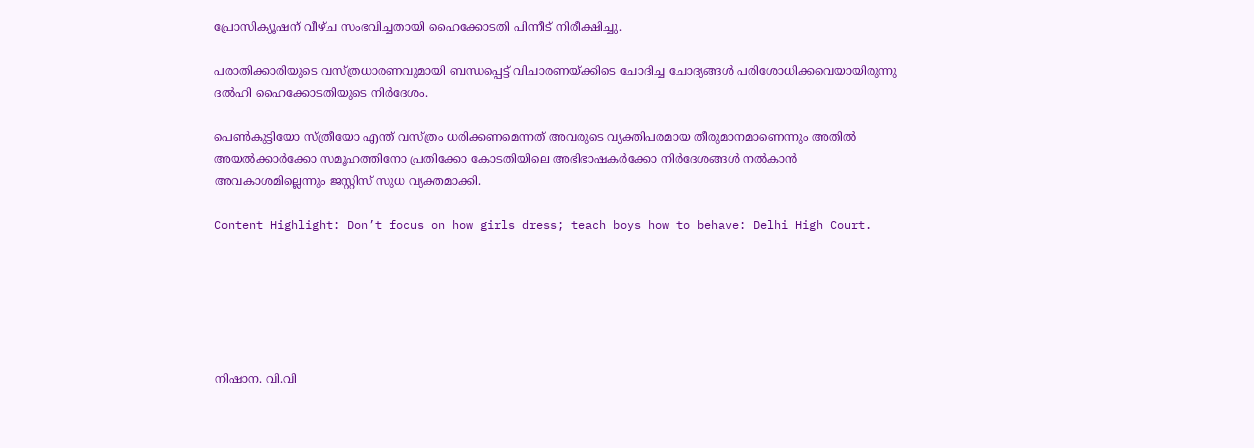പ്രോസിക്യൂഷന് വീഴ്ച സംഭവിച്ചതായി ഹൈക്കോടതി പിന്നീട് നിരീക്ഷിച്ചു.

പരാതിക്കാരിയുടെ വസ്ത്രധാരണവുമായി ബന്ധപ്പെട്ട് വിചാരണയ്ക്കിടെ ചോദിച്ച ചോദ്യങ്ങള്‍ പരിശോധിക്കവെയായിരുന്നു ദല്‍ഹി ഹൈക്കോടതിയുടെ നിര്‍ദേശം.

പെണ്‍കുട്ടിയോ സ്ത്രീയോ എന്ത് വസ്ത്രം ധരിക്കണമെന്നത് അവരുടെ വ്യക്തിപരമായ തീരുമാനമാണെന്നും അതില്‍ അയല്‍ക്കാര്‍ക്കോ സമൂഹത്തിനോ പ്രതിക്കോ കോടതിയിലെ അഭിഭാഷകര്‍ക്കോ നിര്‍ദേശങ്ങള്‍ നല്‍കാന്‍ അവകാശമില്ലെന്നും ജസ്റ്റിസ് സുധ വ്യക്തമാക്കി.

Content Highlight: Don’t focus on how girls dress; teach boys how to behave: Delhi High Court.






നിഷാന. വി.വി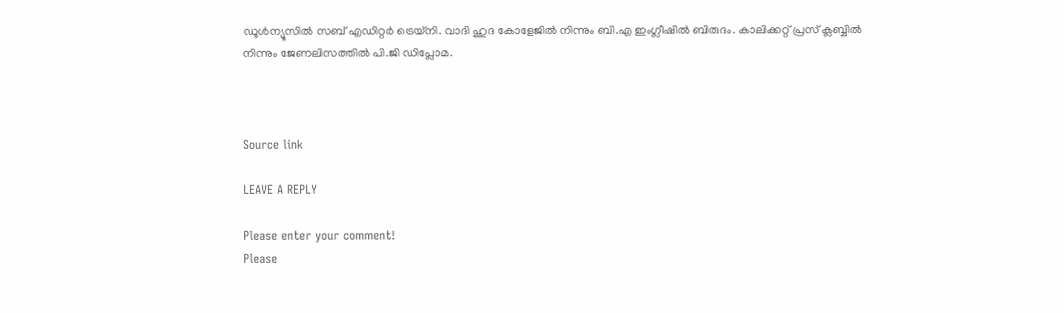ഡൂള്‍ന്യൂസില്‍ സബ് എഡിറ്റര്‍ ട്രെയ്‌നി. വാദി ഹുദ കോളേജില്‍ നിന്നും ബി.എ ഇംഗ്ലീഷില്‍ ബിരുദം. കാലിക്കറ്റ് പ്രസ് ക്ലബ്ബില്‍ നിന്നും ജേണലിസത്തില്‍ പി.ജി ഡിപ്ലോമ.



Source link

LEAVE A REPLY

Please enter your comment!
Please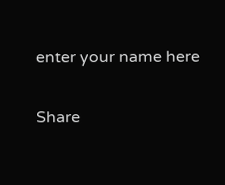enter your name here

Share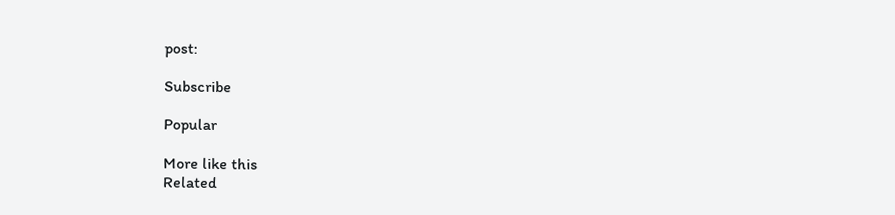post:

Subscribe

Popular

More like this
Related